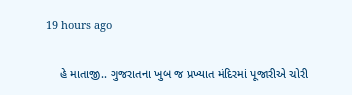19 hours ago

    હે માતાજી.. ગુજરાતના ખુબ જ પ્રખ્યાત મંદિરમાં પૂજારીએ ચોરી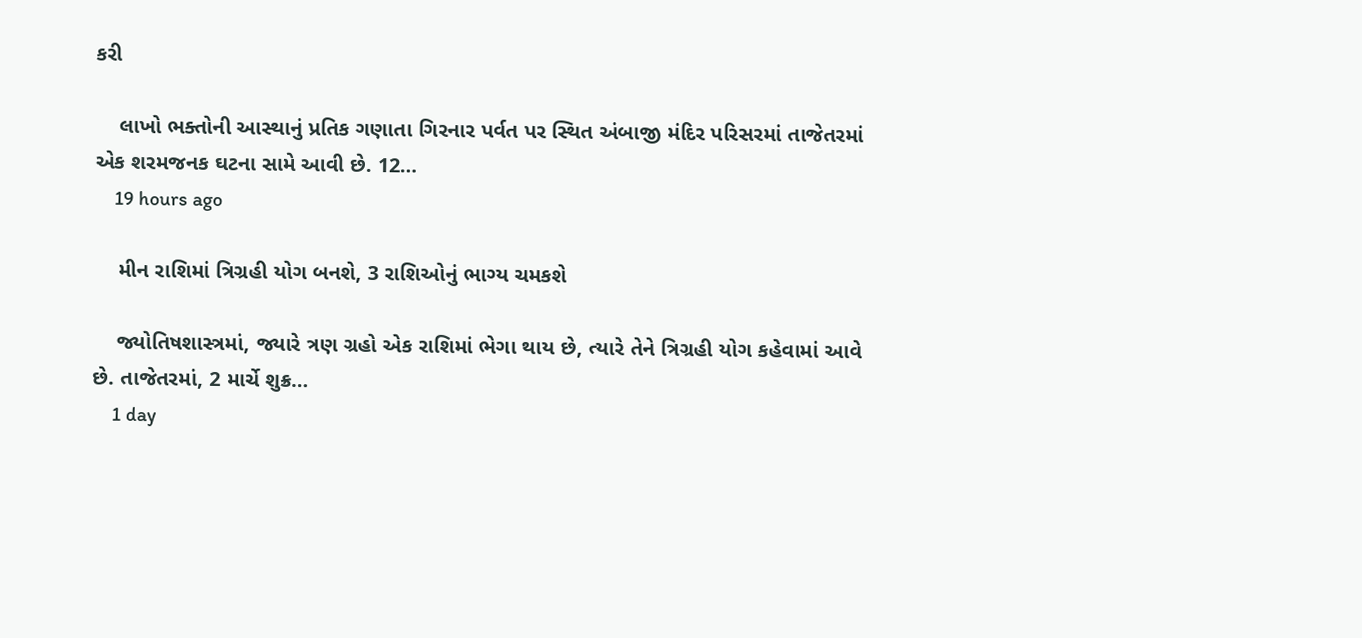કરી

    લાખો ભક્તોની આસ્થાનું પ્રતિક ગણાતા ગિરનાર પર્વત પર સ્થિત અંબાજી મંદિર પરિસરમાં તાજેતરમાં એક શરમજનક ઘટના સામે આવી છે. 12…
    19 hours ago

    મીન રાશિમાં ત્રિગ્રહી યોગ બનશે, 3 રાશિઓનું ભાગ્ય ચમકશે

    જ્યોતિષશાસ્ત્રમાં, જ્યારે ત્રણ ગ્રહો એક રાશિમાં ભેગા થાય છે, ત્યારે તેને ત્રિગ્રહી યોગ કહેવામાં આવે છે. તાજેતરમાં, 2 માર્ચે શુક્ર…
    1 day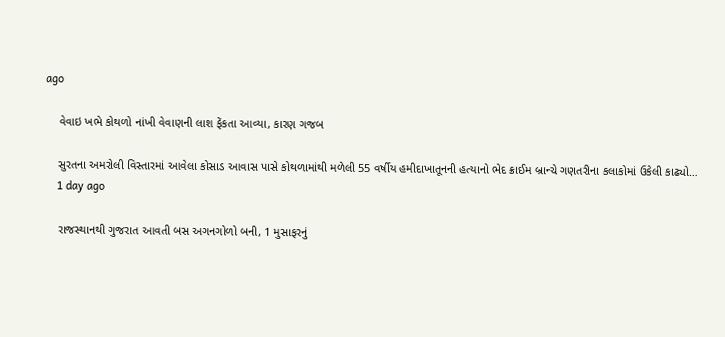ago

    વેવાઇ ખભે કોથળો નાંખી વેવાણની લાશ ફેંકતા આવ્યા, કારણ ગજબ

    સુરતના અમરોલી વિસ્તારમાં આવેલા કોસાડ આવાસ પાસે કોથળામાંથી મળેલી 55 વર્ષીય હમીદાખાતૂનની હત્યાનો ભેદ ક્રાઈમ બ્રાન્ચે ગણતરીના કલાકોમાં ઉકેલી કાઢ્યો…
    1 day ago

    રાજસ્થાનથી ગુજરાત આવતી બસ અગનગોળો બની, 1 મુસાફરનું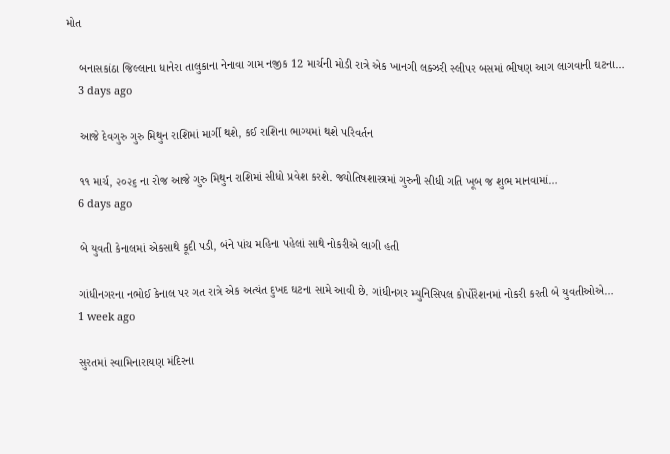મોત

    બનાસકાંઠા જિલ્લાના ધાનેરા તાલુકાના નેનાવા ગામ નજીક 12 માર્ચની મોડી રાત્રે એક ખાનગી લક્ઝરી સ્લીપર બસમાં ભીષણ આગ લાગવાની ઘટના…
    3 days ago

    આજે દેવગુરુ ગુરુ મિથુન રાશિમાં માર્ગી થશે, કઈ રાશિના ભાગ્યમાં થશે પરિવર્તન

    ૧૧ માર્ચ, ૨૦૨૬ ના રોજ આજે ગુરુ મિથુન રાશિમાં સીધો પ્રવેશ કરશે. જ્યોતિષશાસ્ત્રમાં ગુરુની સીધી ગતિ ખૂબ જ શુભ માનવામાં…
    6 days ago

    બે યુવતી કેનાલમાં એકસાથે કૂદી પડી, બંને પાંચ મહિના પહેલાં સાથે નોકરીએ લાગી હતી

    ગાંધીનગરના નભોઈ કેનાલ પર ગત રાત્રે એક અત્યંત દુખદ ઘટના સામે આવી છે. ગાંધીનગર મ્યુનિસિપલ કોર્પોરેશનમાં નોકરી કરતી બે યુવતીઓએ…
    1 week ago

    સુરતમાં સ્વામિનારાયણ મંદિરના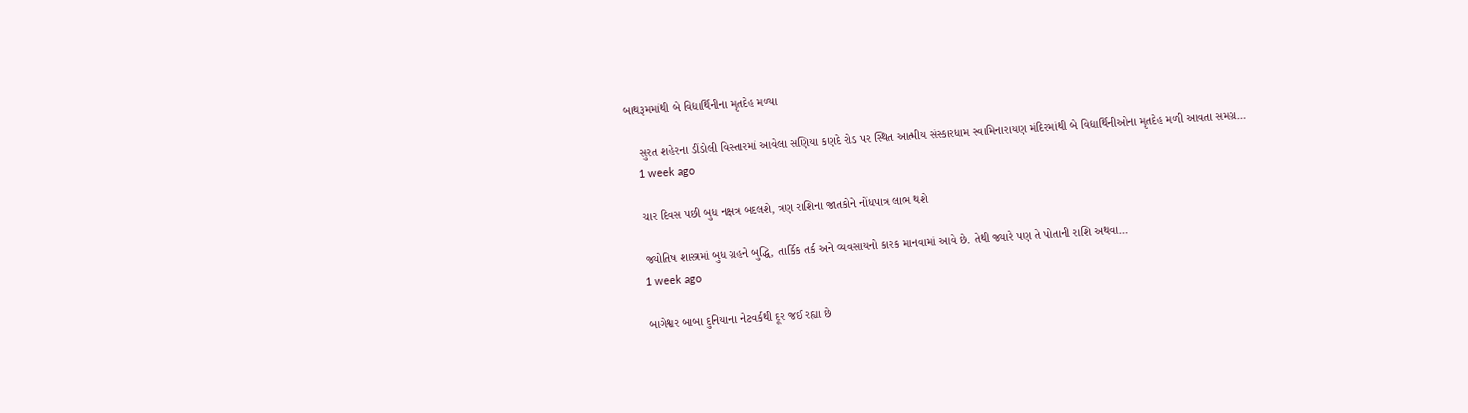બાથરૂમમાંથી બે વિદ્યાર્થિનીના મૃતદેહ મળ્યા

    સુરત શહેરના ડીંડોલી વિસ્તારમાં આવેલા સણિયા કણદે રોડ પર સ્થિત આત્મીય સંસ્કારધામ સ્વામિનારાયણ મંદિરમાંથી બે વિદ્યાર્થિનીઓના મૃતદેહ મળી આવતા સમગ્ર…
    1 week ago

    ચાર દિવસ પછી બુધ નક્ષત્ર બદલશે, ત્રણ રાશિના જાતકોને નોંધપાત્ર લાભ થશે

    જ્યોતિષ શાસ્ત્રમાં બુધ ગ્રહને બુદ્ધિ, તાર્કિક તર્ક અને વ્યવસાયનો કારક માનવામાં આવે છે. તેથી જ્યારે પણ તે પોતાની રાશિ અથવા…
    1 week ago

    બાગેશ્વર બાબા દુનિયાના નેટવર્કથી દૂર જઈ રહ્યા છે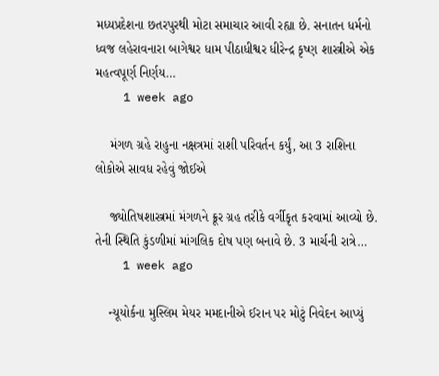મધ્યપ્રદેશના છતરપુરથી મોટા સમાચાર આવી રહ્યા છે. સનાતન ધર્મનો ધ્વજ લહેરાવનારા બાગેશ્વર ધામ પીઠાધીશ્વર ધીરેન્દ્ર કૃષ્ણ શાસ્ત્રીએ એક મહત્વપૂર્ણ નિર્ણય…
    1 week ago

    મંગળ ગ્રહે રાહુના નક્ષત્રમાં રાશી પરિવર્તન કર્યું, આ 3 રાશિના લોકોએ સાવધ રહેવું જોઈએ

    જ્યોતિષશાસ્ત્રમાં મંગળને ક્રૂર ગ્રહ તરીકે વર્ગીકૃત કરવામાં આવ્યો છે. તેની સ્થિતિ કુંડળીમાં માંગલિક દોષ પણ બનાવે છે. 3 માર્ચની રાત્રે…
    1 week ago

    ન્યૂયોર્કના મુસ્લિમ મેયર મમદાનીએ ઈરાન પર મોટું નિવેદન આપ્યું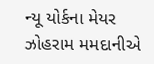ન્યૂ યોર્કના મેયર ઝોહરામ મમદાનીએ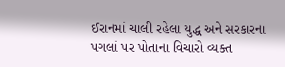ઈરાનમાં ચાલી રહેલા યુદ્ધ અને સરકારના પગલાં પર પોતાના વિચારો વ્યક્ત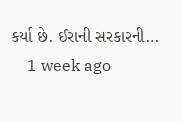કર્યા છે. ઈરાની સરકારની…
    1 week ago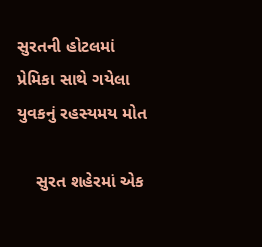સુરતની હોટલમાં પ્રેમિકા સાથે ગયેલા યુવકનું રહસ્યમય મોત

    સુરત શહેરમાં એક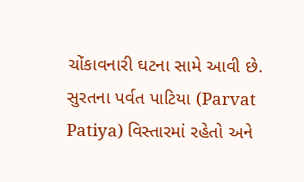ચોંકાવનારી ઘટના સામે આવી છે. સુરતના પર્વત પાટિયા (Parvat Patiya) વિસ્તારમાં રહેતો અને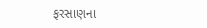ફરસાણના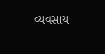વ્યવસાય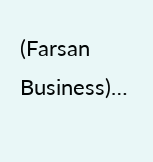(Farsan Business)…